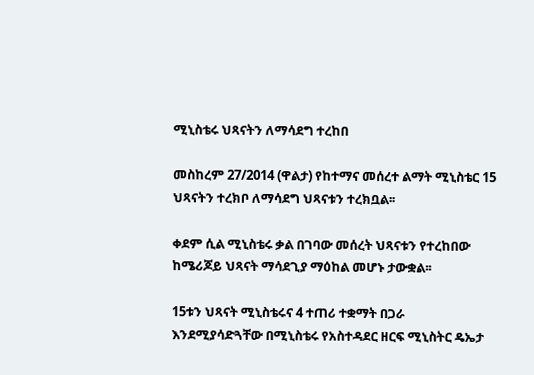ሚኒስቴሩ ህጻናትን ለማሳደግ ተረከበ

መስከረም 27/2014 (ዋልታ) የከተማና መሰረተ ልማት ሚኒስቴር 15 ህጻናትን ተረክቦ ለማሳደግ ህጻናቱን ተረክቧል፡፡

ቀደም ሲል ሚኒስቴሩ ቃል በገባው መሰረት ህጻናቱን የተረከበው ከሜሪጆይ ህጻናት ማሳደጊያ ማዕከል መሆኑ ታውቋል፡፡

15ቱን ህጻናት ሚኒስቴሩና 4 ተጠሪ ተቋማት በጋራ እንደሚያሳድጓቸው በሚኒስቴሩ የአስተዳደር ዘርፍ ሚኒስትር ዴኤታ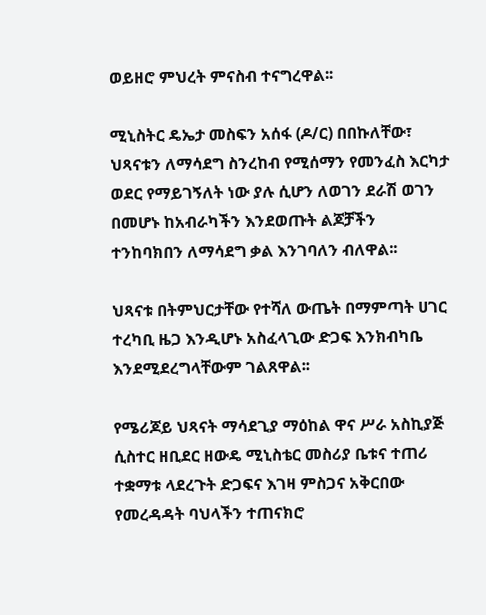ወይዘሮ ምህረት ምናስብ ተናግረዋል፡፡

ሚኒስትር ዴኤታ መስፍን አሰፋ (ዶ/ር) በበኩለቸው፣ ህጻናቱን ለማሳደግ ስንረከብ የሚሰማን የመንፈስ እርካታ ወደር የማይገኝለት ነው ያሉ ሲሆን ለወገን ደራሽ ወገን በመሆኑ ከአብራካችን እንደወጡት ልጆቻችን ተንከባክበን ለማሳደግ ቃል እንገባለን ብለዋል፡፡

ህጻናቱ በትምህርታቸው የተሻለ ውጤት በማምጣት ሀገር ተረካቢ ዜጋ እንዲሆኑ አስፈላጊው ድጋፍ እንክብካቤ እንደሚደረግላቸውም ገልጸዋል፡፡

የሜሪጆይ ህጻናት ማሳደጊያ ማዕከል ዋና ሥራ አስኪያጅ ሲስተር ዘቢደር ዘውዴ ሚኒስቴር መስሪያ ቤቱና ተጠሪ ተቋማቱ ላደረጉት ድጋፍና እገዛ ምስጋና አቅርበው የመረዳዳት ባህላችን ተጠናክሮ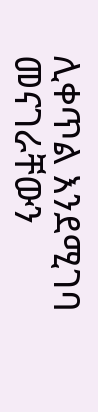ሊቀጥል እንደሚገባ መናገራቸውን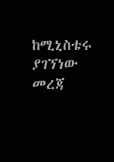ከሚኒስቴሩ ያገኘነው መረጃ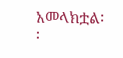አመላክቷል፡፡